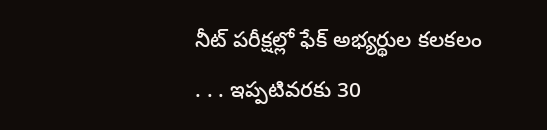నీట్ పరీక్షల్లో ఫేక్ అభ్యర్థుల కలకలం
. . . ఇప్పటివరకు 30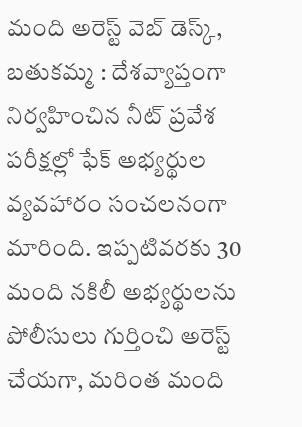మంది అరెస్ట్ వెబ్ డెస్క్, బతుకమ్మ : దేశవ్యాప్తంగా నిర్వహించిన నీట్ ప్రవేశ పరీక్షల్లో ఫేక్ అభ్యర్థుల వ్యవహారం సంచలనంగా మారింది. ఇప్పటివరకు 30 మంది నకిలీ అభ్యర్థులను పోలీసులు గుర్తించి అరెస్ట్ చేయగా, మరింత మంది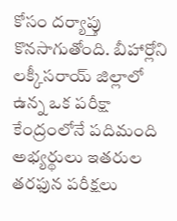కోసం దర్యాప్తు కొనసాగుతోంది. బీహార్లోని లక్కీసరాయ్ జిల్లాలో ఉన్న ఒక పరీక్షా కేంద్రంలోనే పదిమంది అభ్యర్థులు ఇతరుల తరఫున పరీక్షలు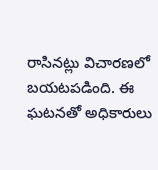రాసినట్లు విచారణలో బయటపడింది. ఈ ఘటనతో అధికారులు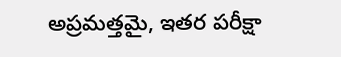అప్రమత్తమై, ఇతర పరీక్షా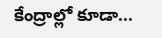కేంద్రాల్లో కూడా...